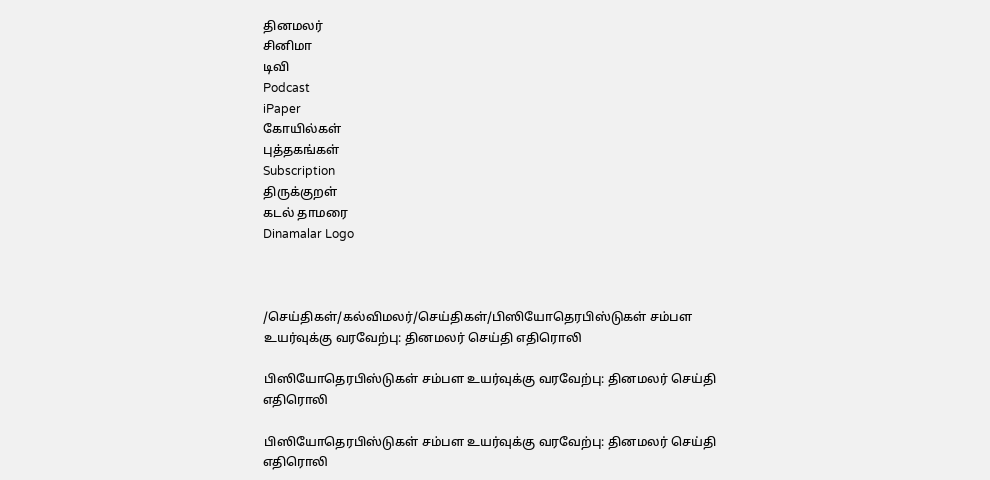தினமலர்
சினிமா
டிவி
Podcast
iPaper
கோயில்கள்
புத்தகங்கள்
Subscription
திருக்குறள்
கடல் தாமரை
Dinamalar Logo



/செய்திகள்/கல்விமலர்/செய்திகள்/பிஸியோதெரபிஸ்டுகள் சம்பள உயர்வுக்கு வரவேற்பு: தினமலர் செய்தி எதிரொலி

பிஸியோதெரபிஸ்டுகள் சம்பள உயர்வுக்கு வரவேற்பு: தினமலர் செய்தி எதிரொலி

பிஸியோதெரபிஸ்டுகள் சம்பள உயர்வுக்கு வரவேற்பு: தினமலர் செய்தி எதிரொலி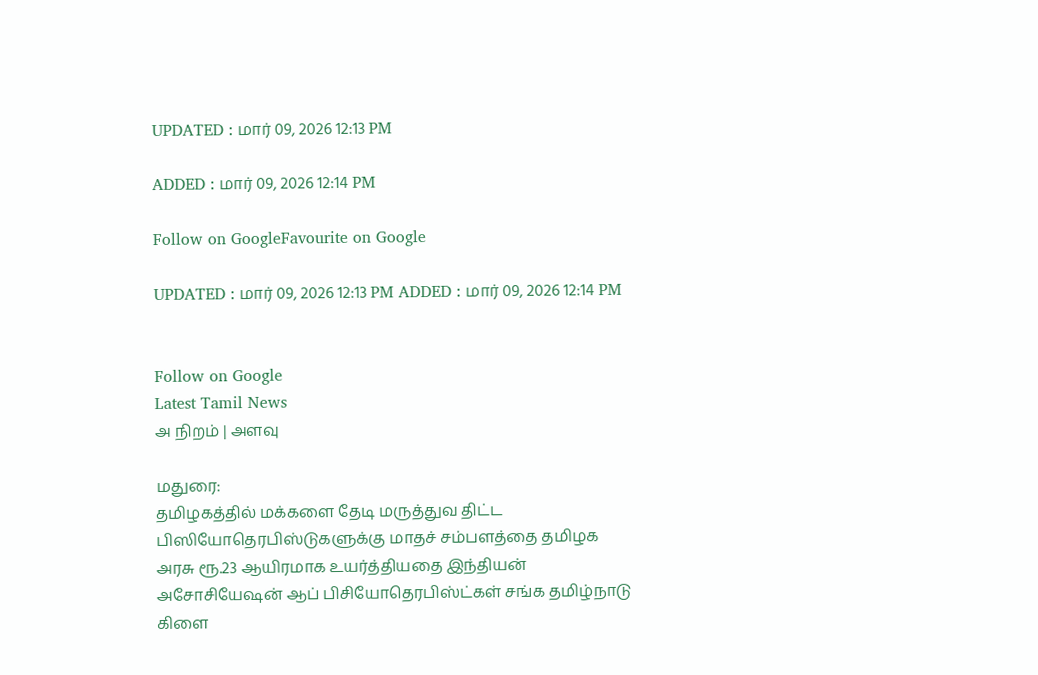UPDATED : மார் 09, 2026 12:13 PM

ADDED : மார் 09, 2026 12:14 PM

Follow on GoogleFavourite on Google

UPDATED : மார் 09, 2026 12:13 PM ADDED : மார் 09, 2026 12:14 PM


Follow on Google
Latest Tamil News
அ நிறம் | அளவு

மதுரை:
தமிழகத்தில் மக்களை தேடி மருத்துவ திட்ட பிஸியோதெரபிஸ்டுகளுக்கு மாதச் சம்பளத்தை தமிழக அரசு ரூ.23 ஆயிரமாக உயர்த்தியதை இந்தியன் அசோசியேஷன் ஆப் பிசியோதெரபிஸ்ட்கள் சங்க தமிழ்நாடு கிளை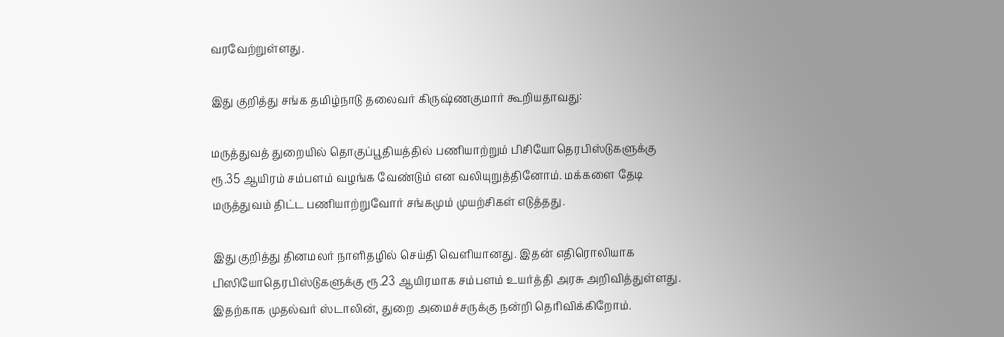வரவேற்றுள்ளது.

இது குறித்து சங்க தமிழ்நாடு தலைவர் கிருஷ்ணகுமார் கூறியதாவது:

மருத்துவத் துறையில் தொகுப்பூதியத்தில் பணியாற்றும் பிசியோதெரபிஸ்டுகளுக்கு ரூ.35 ஆயிரம் சம்பளம் வழங்க வேண்டும் என வலியுறுத்தினோம். மக்களை தேடி மருத்துவம் திட்ட பணியாற்றுவோர் சங்கமும் முயற்சிகள் எடுத்தது.

இது குறித்து தினமலர் நாளிதழில் செய்தி வெளியானது. இதன் எதிரொலியாக பிஸியோதெரபிஸ்டுகளுக்கு ரூ.23 ஆயிரமாக சம்பளம் உயர்த்தி அரசு அறிவித்துள்ளது. இதற்காக முதல்வர் ஸ்டாலின், துறை அமைச்சருக்கு நன்றி தெரிவிக்கிறோம்.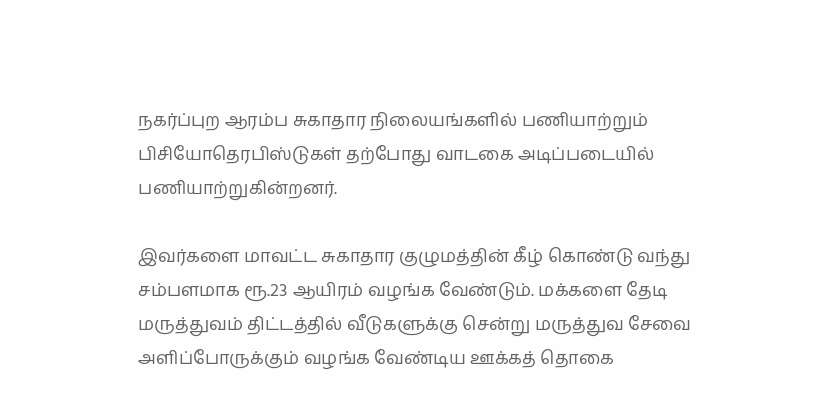நகர்ப்புற ஆரம்ப சுகாதார நிலையங்களில் பணியாற்றும் பிசியோதெரபிஸ்டுகள் தற்போது வாடகை அடிப்படையில் பணியாற்றுகின்றனர்.

இவர்களை மாவட்ட சுகாதார குழுமத்தின் கீழ் கொண்டு வந்து சம்பளமாக ரூ.23 ஆயிரம் வழங்க வேண்டும். மக்களை தேடி மருத்துவம் திட்டத்தில் வீடுகளுக்கு சென்று மருத்துவ சேவை அளிப்போருக்கும் வழங்க வேண்டிய ஊக்கத் தொகை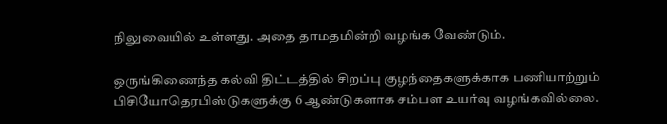நிலுவையில் உள்ளது. அதை தாமதமின்றி வழங்க வேண்டும்.

ஒருங்கிணைந்த கல்வி திட்டத்தில் சிறப்பு குழந்தைகளுக்காக பணியாற்றும் பிசியோதெரபிஸ்டுகளுக்கு 6 ஆண்டுகளாக சம்பள உயர்வு வழங்கவில்லை.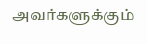அவர்களுக்கும்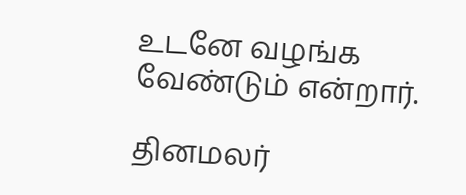உடனே வழங்க வேண்டும் என்றார்.

தினமலர்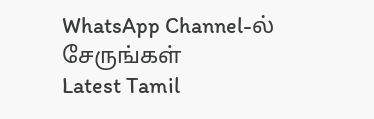WhatsApp Channel-ல் சேருங்கள்
Latest Tamil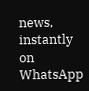news, instantly on WhatsApp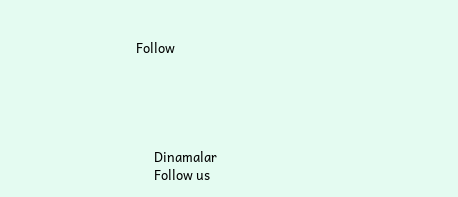Follow





      Dinamalar
      Follow us